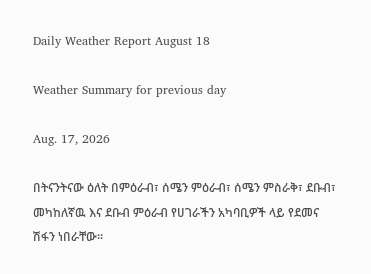Daily Weather Report August 18

Weather Summary for previous day

Aug. 17, 2026

በትናንትናው ዕለት በምዕራብ፣ ሰሜን ምዕራብ፣ ሰሜን ምስራቅ፣ ደቡብ፣ መካከለኛዉ እና ደቡብ ምዕራብ የሀገራችን አካባቢዎች ላይ የደመና ሽፋን ነበራቸው፡፡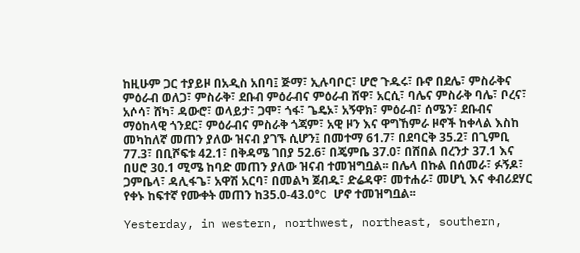ከዚሁም ጋር ተያይዞ በአዲስ አበባ፤ ጅማ፣ ኢሉባቦር፣ ሆሮ ጉዱሩ፣ ቡኖ በደሌ፣ ምስራቅና ምዕራብ ወለጋ፣ ምስራቅ፣ ደቡብ ምዕራብና ምዕራብ ሸዋ፣ አርሲ፣ ባሌና ምስራቅ ባሌ፣ ቦረና፣ አሶሳ፣ ሸካ፣ ዳውሮ፣ ወላይታ፣ ጋሞ፣ ጎፋ፣ ጌዴኦ፣ አኝዋክ፣ ምዕራብ፣ ሰሜን፣ ደቡብና ማዕከላዊ ጎንደር፣ ምዕራብና ምስራቅ ጎጃም፣ አዊ ዞን እና ዋግኸምራ ዞኖች ከቀላል እስከ መካከለኛ መጠን ያለው ዝናብ ያገኙ ሲሆን፤ በመተማ 61.7፣ በደባርቅ 35.2፣ በጊምቢ 77.3፣ በቢሾፍቱ 42.1፣ በቅዳሜ ገበያ 52.6፣ በጄምቤ 37.0፣ በሸበል በረንታ 37.1 እና በሀሮ 30.1 ሚሜ ከባድ መጠን ያለው ዝናብ ተመዝግቧል፡፡ በሌላ በኩል በሰመራ፣ ፉኝዶ፣ ጋምቤላ፣ ዳሊፋጌ፣ አዋሽ አርባ፣ በመልካ ጀብዱ፣ ድሬዳዋ፣ መተሐራ፣ መሆኒ እና ቀብሪደሃር የቀኑ ከፍተኛ የሙቀት መጠን ከ35.0-43.0°C ሆኖ ተመዝግቧል፡፡

Yesterday, in western, northwest, northeast, southern,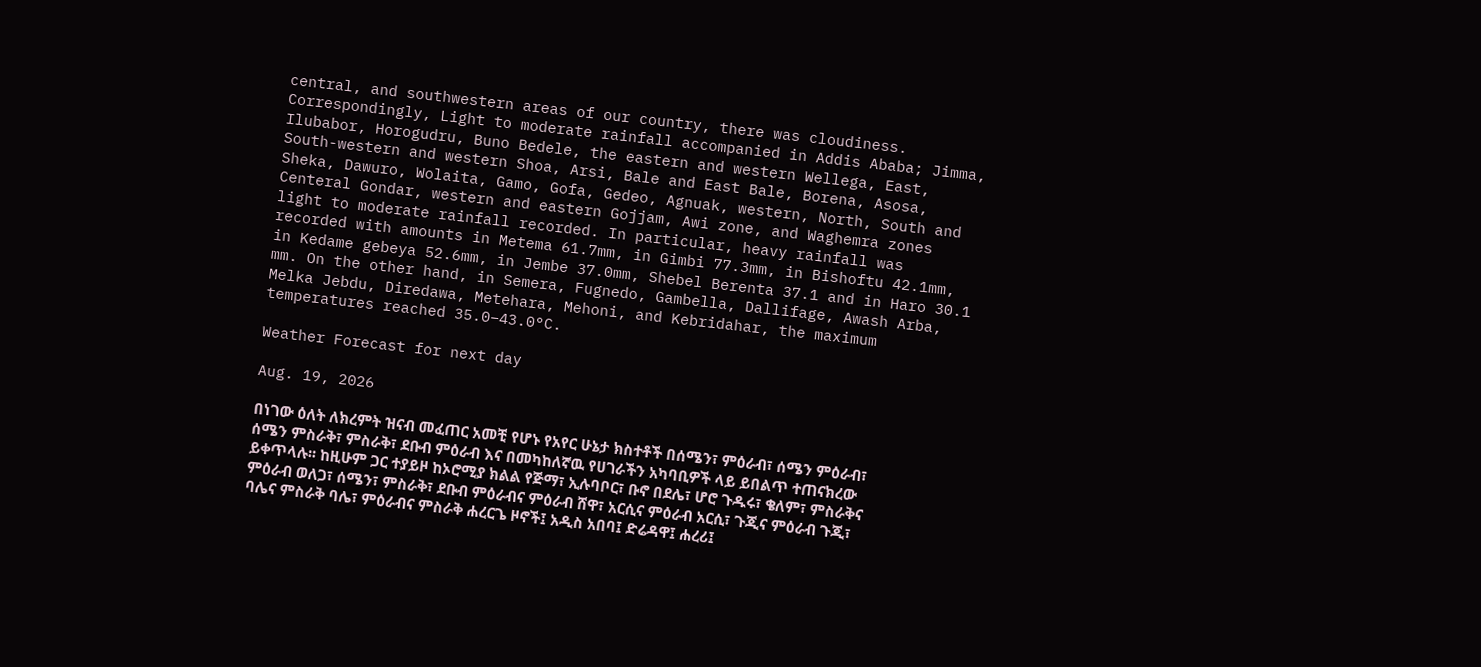central, and southwestern areas of our country, there was cloudiness. Correspondingly, Light to moderate rainfall accompanied in Addis Ababa; Jimma, Ilubabor, Horogudru, Buno Bedele, the eastern and western Wellega, East, South-western and western Shoa, Arsi, Bale and East Bale, Borena, Asosa, Sheka, Dawuro, Wolaita, Gamo, Gofa, Gedeo, Agnuak, western, North, South and Centeral Gondar, western and eastern Gojjam, Awi zone, and Waghemra zones light to moderate rainfall recorded. In particular, heavy rainfall was recorded with amounts in Metema 61.7mm, in Gimbi 77.3mm, in Bishoftu 42.1mm, in Kedame gebeya 52.6mm, in Jembe 37.0mm, Shebel Berenta 37.1 and in Haro 30.1 mm. On the other hand, in Semera, Fugnedo, Gambella, Dallifage, Awash Arba, Melka Jebdu, Diredawa, Metehara, Mehoni, and Kebridahar, the maximum temperatures reached 35.0–43.0°C.

Weather Forecast for next day

Aug. 19, 2026

በነገው ዕለት ለክረምት ዝናብ መፈጠር አመቺ የሆኑ የአየር ሁኔታ ክስተቶች በሰሜን፣ ምዕራብ፣ ሰሜን ምዕራብ፣ ሰሜን ምስራቅ፣ ምስራቅ፣ ደቡብ ምዕራብ እና በመካከለኛዉ የሀገራችን አካባቢዎች ላይ ይበልጥ ተጠናክረው ይቀጥላሉ፡፡ ከዚሁም ጋር ተያይዞ ከኦሮሚያ ክልል የጅማ፣ ኢሉባቦር፣ ቡኖ በደሌ፣ ሆሮ ጉዱሩ፣ ቄለም፣ ምስራቅና ምዕራብ ወለጋ፣ ሰሜን፣ ምስራቅ፣ ደቡብ ምዕራብና ምዕራብ ሸዋ፣ አርሲና ምዕራብ አርሲ፣ ጉጂና ምዕራብ ጉጂ፣ ባሌና ምስራቅ ባሌ፣ ምዕራብና ምስራቅ ሐረርጌ ዞኖች፤ አዲስ አበባ፤ ድሬዳዋ፤ ሐረሪ፤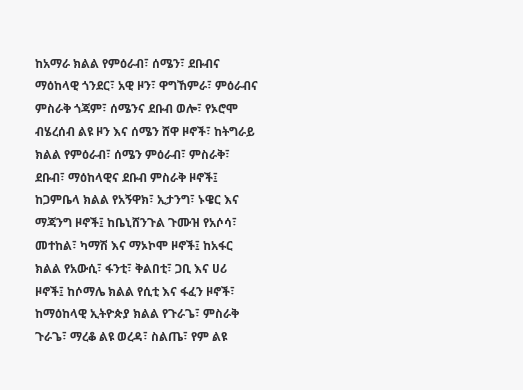ከአማራ ክልል የምዕራብ፣ ሰሜን፣ ደቡብና ማዕከላዊ ጎንደር፣ አዊ ዞን፣ ዋግኸምራ፣ ምዕራብና ምስራቅ ጎጃም፣ ሰሜንና ደቡብ ወሎ፣ የኦሮሞ ብሄረሰብ ልዩ ዞን እና ሰሜን ሸዋ ዞኖች፣ ከትግራይ ክልል የምዕራብ፣ ሰሜን ምዕራብ፣ ምስራቅ፣ ደቡብ፣ ማዕከላዊና ደቡብ ምስራቅ ዞኖች፤ ከጋምቤላ ክልል የአኝዋክ፣ ኢታንግ፣ ኑዌር እና ማጃንግ ዞኖች፤ ከቤኒሸንጉል ጉሙዝ የአሶሳ፣ መተከል፣ ካማሽ እና ማኦኮሞ ዞኖች፤ ከአፋር ክልል የአውሲ፣ ፋንቲ፣ ቅልበቲ፣ ጋቢ እና ሀሪ ዞኖች፤ ከሶማሌ ክልል የሲቲ እና ፋፈን ዞኖች፣ ከማዕከላዊ ኢትዮጵያ ክልል የጉራጌ፣ ምስራቅ ጉራጌ፣ ማረቆ ልዩ ወረዳ፣ ስልጤ፣ የም ልዩ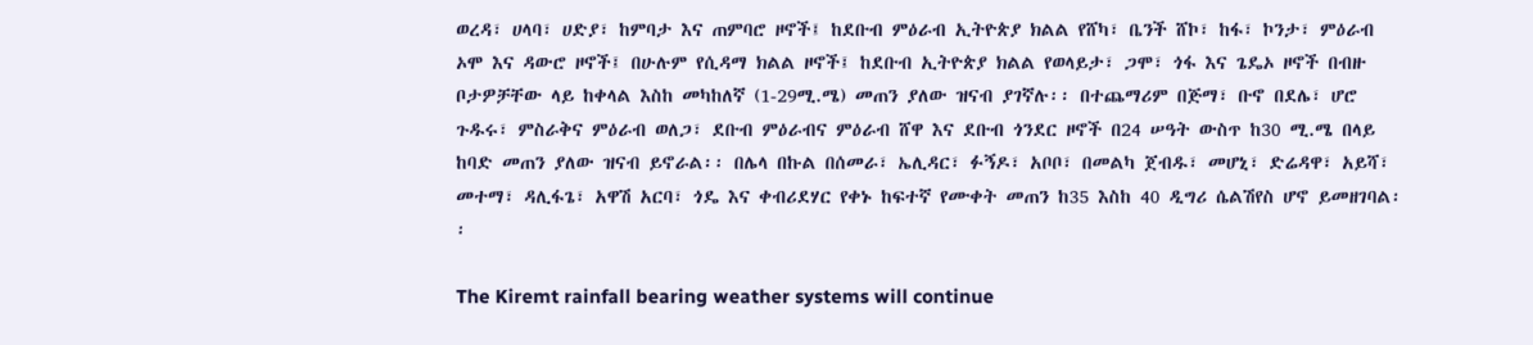ወረዳ፣ ሀላባ፣ ሀድያ፣ ከምባታ እና ጠምባሮ ዞኖች፤ ከደቡብ ምዕራብ ኢትዮጵያ ክልል የሸካ፣ ቤንች ሸኮ፣ ከፋ፣ ኮንታ፣ ምዕራብ ኦሞ እና ዳውሮ ዞኖች፤ በሁሉም የሲዳማ ክልል ዞኖች፤ ከደቡብ ኢትዮጵያ ክልል የወላይታ፣ ጋሞ፣ ጎፋ እና ጌዴኦ ዞኖች በብዙ ቦታዎቻቸው ላይ ከቀላል እስከ መካከለኛ (1-29ሚ.ሜ) መጠን ያለው ዝናብ ያገኛሉ፡፡ በተጨማሪም በጅማ፣ ቡኖ በደሌ፣ ሆሮ ጉዱሩ፣ ምስራቅና ምዕራብ ወለጋ፣ ደቡብ ምዕራብና ምዕራብ ሸዋ እና ደቡብ ጎንደር ዞኖች በ24 ሠዓት ውስጥ ከ30 ሚ.ሜ በላይ ከባድ መጠን ያለው ዝናብ ይኖራል፡፡ በሌላ በኩል በሰመራ፣ ኤሊዳር፣ ፉኝዶ፣ አቦቦ፣ በመልካ ጀብዱ፣ መሆኒ፣ ድሬዳዋ፣ አይሻ፣ መተማ፣ ዳሊፋጌ፣ አዋሽ አርባ፣ ጎዴ እና ቀብሪደሃር የቀኑ ከፍተኛ የሙቀት መጠን ከ35 እስከ 40 ዲግሪ ሴልሽየስ ሆኖ ይመዘገባል፡፡

The Kiremt rainfall bearing weather systems will continue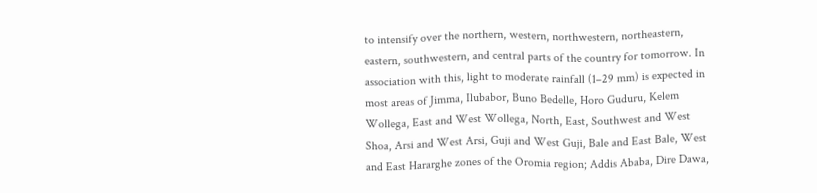to intensify over the northern, western, northwestern, northeastern, eastern, southwestern, and central parts of the country for tomorrow. In association with this, light to moderate rainfall (1–29 mm) is expected in most areas of Jimma, Ilubabor, Buno Bedelle, Horo Guduru, Kelem Wollega, East and West Wollega, North, East, Southwest and West Shoa, Arsi and West Arsi, Guji and West Guji, Bale and East Bale, West and East Hararghe zones of the Oromia region; Addis Ababa, Dire Dawa,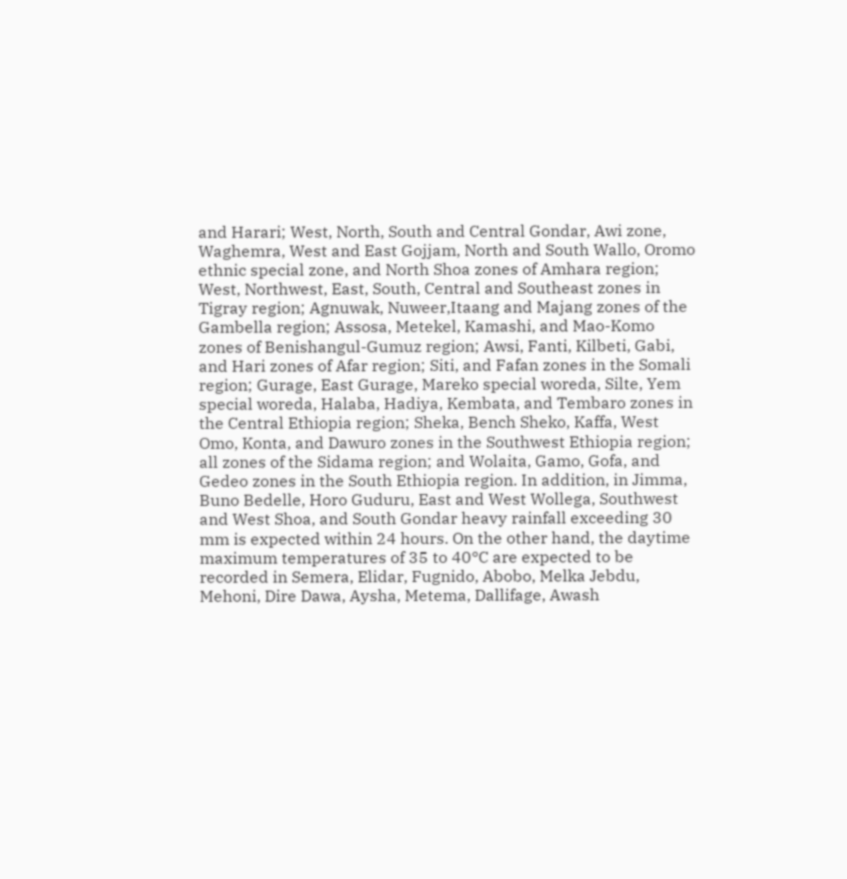and Harari; West, North, South and Central Gondar, Awi zone, Waghemra, West and East Gojjam, North and South Wallo, Oromo ethnic special zone, and North Shoa zones of Amhara region; West, Northwest, East, South, Central and Southeast zones in Tigray region; Agnuwak, Nuweer,Itaang and Majang zones of the Gambella region; Assosa, Metekel, Kamashi, and Mao-Komo zones of Benishangul-Gumuz region; Awsi, Fanti, Kilbeti, Gabi, and Hari zones of Afar region; Siti, and Fafan zones in the Somali region; Gurage, East Gurage, Mareko special woreda, Silte, Yem special woreda, Halaba, Hadiya, Kembata, and Tembaro zones in the Central Ethiopia region; Sheka, Bench Sheko, Kaffa, West Omo, Konta, and Dawuro zones in the Southwest Ethiopia region; all zones of the Sidama region; and Wolaita, Gamo, Gofa, and Gedeo zones in the South Ethiopia region. In addition, in Jimma, Buno Bedelle, Horo Guduru, East and West Wollega, Southwest and West Shoa, and South Gondar heavy rainfall exceeding 30 mm is expected within 24 hours. On the other hand, the daytime maximum temperatures of 35 to 40°C are expected to be recorded in Semera, Elidar, Fugnido, Abobo, Melka Jebdu, Mehoni, Dire Dawa, Aysha, Metema, Dallifage, Awash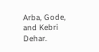Arba, Gode, and Kebri Dehar.